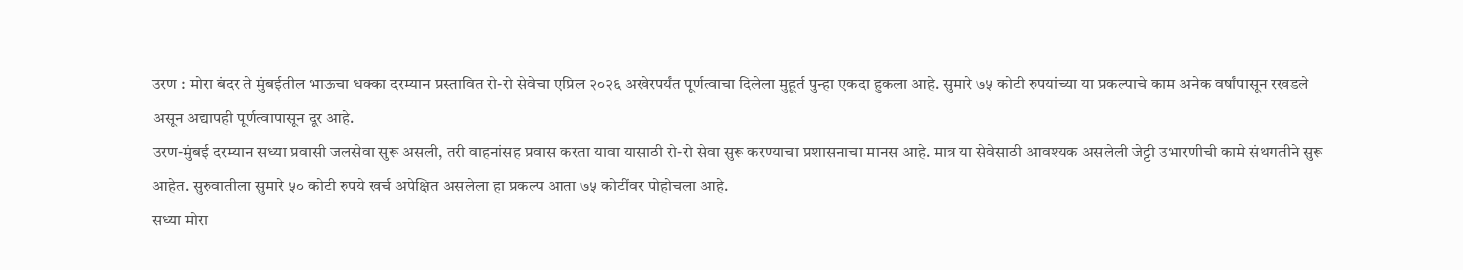उरण : मोरा बंदर ते मुंबईतील भाऊचा धक्का दरम्यान प्रस्तावित रो-रो सेवेचा एप्रिल २०२६ अखेरपर्यंत पूर्णत्वाचा दिलेला मुहूर्त पुन्हा एकदा हुकला आहे. सुमारे ७५ कोटी रुपयांच्या या प्रकल्पाचे काम अनेक वर्षांपासून रखडले असून अद्यापही पूर्णत्वापासून दूर आहे.
उरण-मुंबई दरम्यान सध्या प्रवासी जलसेवा सुरू असली, तरी वाहनांसह प्रवास करता यावा यासाठी रो-रो सेवा सुरू करण्याचा प्रशासनाचा मानस आहे. मात्र या सेवेसाठी आवश्यक असलेली जेट्टी उभारणीची कामे संथगतीने सुरू आहेत. सुरुवातीला सुमारे ५० कोटी रुपये खर्च अपेक्षित असलेला हा प्रकल्प आता ७५ कोटींवर पोहोचला आहे.
सध्या मोरा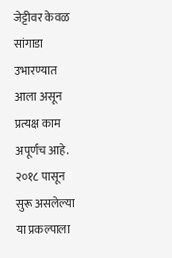जेट्टीवर केवळ सांगाडा उभारण्यात आला असून प्रत्यक्ष काम अपूर्णच आहे. २०१८ पासून सुरू असलेल्या या प्रकल्पाला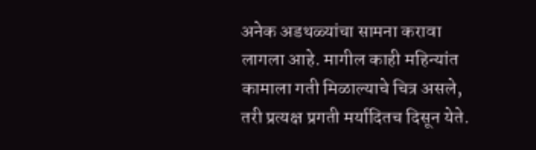अनेक अडथळ्यांचा सामना करावा लागला आहे. मागील काही महिन्यांत कामाला गती मिळाल्याचे चित्र असले, तरी प्रत्यक्ष प्रगती मर्यादितच दिसून येते.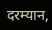दरम्यान,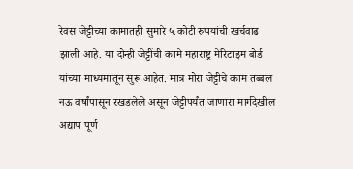रेवस जेट्टीच्या कामातही सुमारे ५ कोटी रुपयांची खर्चवाढ झाली आहे. या दोन्ही जेट्टींची कामे महाराष्ट्र मेरिटाइम बोर्ड यांच्या माध्यमातून सुरू आहेत. मात्र मोरा जेट्टीचे काम तब्बल नऊ वर्षांपासून रखडलेले असून जेट्टीपर्यंत जाणारा मार्गदेखील अद्याप पूर्ण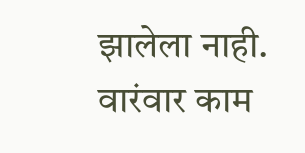झालेला नाही.
वारंवार काम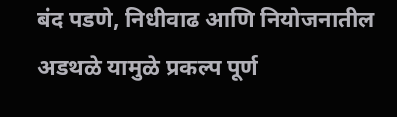बंद पडणे, निधीवाढ आणि नियोजनातील अडथळे यामुळे प्रकल्प पूर्ण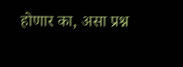होणार का, असा प्रश्न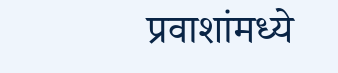प्रवाशांमध्ये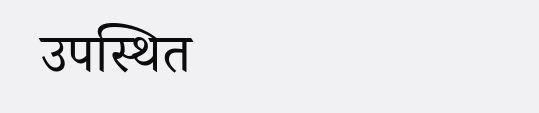उपस्थित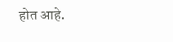होत आहे.